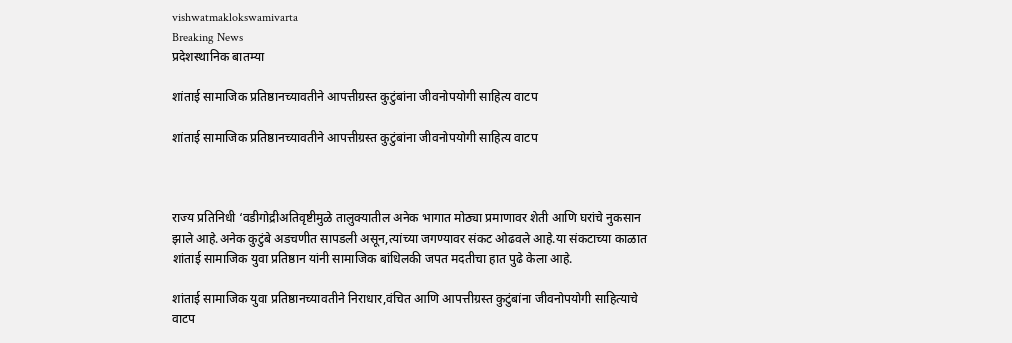vishwatmaklokswamivarta
Breaking News
प्रदेशस्थानिक बातम्या

शांताई सामाजिक प्रतिष्ठानच्यावतीने आपत्तीग्रस्त कुटुंबांना जीवनोपयोगी साहित्य वाटप

शांताई सामाजिक प्रतिष्ठानच्यावतीने आपत्तीग्रस्त कुटुंबांना जीवनोपयोगी साहित्य वाटप



राज्य प्रतिनिधी ‘वडीगोद्रीअतिवृष्टीमुळे तालुक्यातील अनेक भागात मोठ्या प्रमाणावर शेती आणि घरांचे नुकसान झाले आहे.अनेक कुटुंबे अडचणीत सापडली असून,त्यांच्या जगण्यावर संकट ओढवले आहे.या संकटाच्या काळात शांताई सामाजिक युवा प्रतिष्ठान यांनी सामाजिक बांधिलकी जपत मदतीचा हात पुढे केला आहे.

शांताई सामाजिक युवा प्रतिष्ठानच्यावतीने निराधार,वंचित आणि आपत्तीग्रस्त कुटुंबांना जीवनोपयोगी साहित्याचे वाटप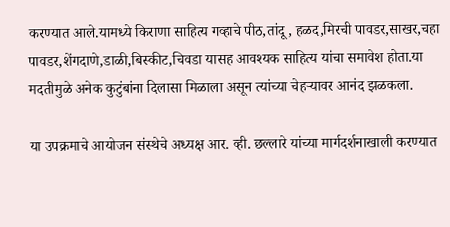करण्यात आले.यामध्ये किराणा साहित्य गव्हाचे पीठ,तांदू, हळद,मिरची पावडर,साखर,चहा पावडर,शेंगदाणे,डाळी,बिस्कीट,चिवडा यासह आवश्यक साहित्य यांचा समावेश होता.या मदतीमुळे अनेक कुटुंबांना दिलासा मिळाला असून त्यांच्या चेहऱ्यावर आनंद झळकला.

या उपक्रमाचे आयोजन संस्थेचे अध्यक्ष आर. व्ही. छल्लारे यांच्या मार्गदर्शनाखाली करण्यात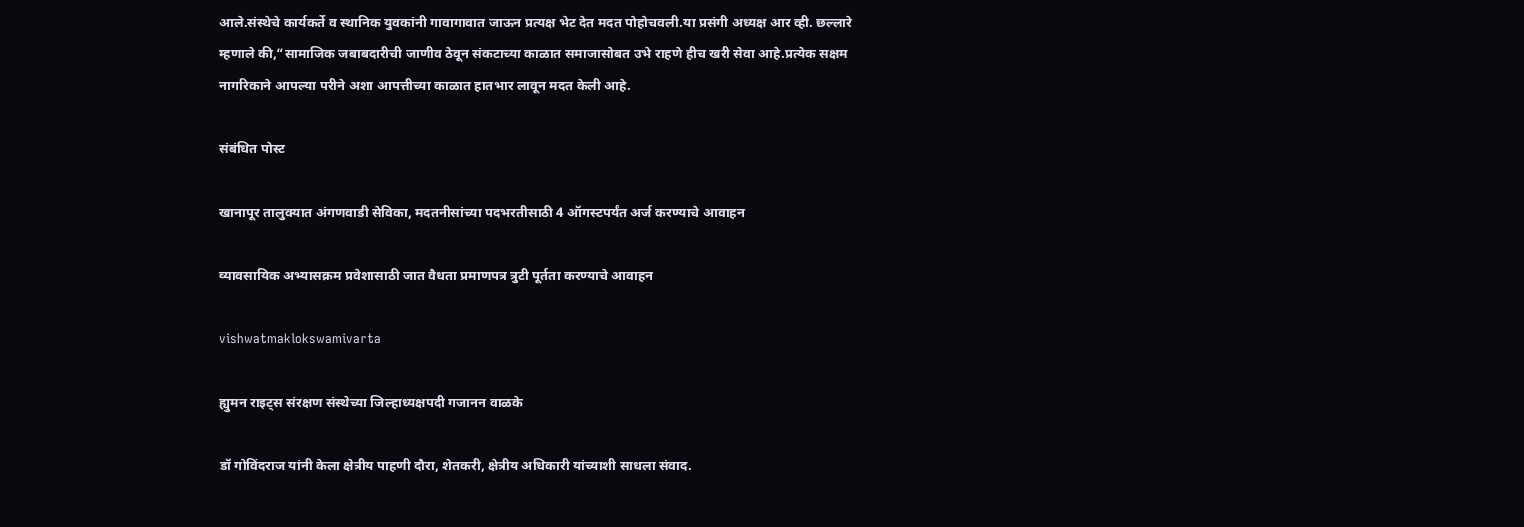आले.संस्थेचे कार्यकर्ते व स्थानिक युवकांनी गावागावात जाऊन प्रत्यक्ष भेट देत मदत पोहोचवली.या प्रसंगी अध्यक्ष आर व्ही. छल्लारे म्हणाले की,“सामाजिक जबाबदारीची जाणीव ठेवून संकटाच्या काळात समाजासोबत उभे राहणे हीच खरी सेवा आहे.प्रत्येक सक्षम नागरिकाने आपल्या परीने अशा आपत्तीच्या काळात हातभार लावून मदत केली आहे.

संबंधित पोस्ट

खानापूर तालुक्यात अंगणवाडी सेविका, मदतनीसांच्या पदभरतीसाठी 4 ऑगस्टपर्यंत अर्ज करण्याचे आवाहन

व्यावसायिक अभ्यासक्रम प्रवेशासाठी जात वैधता प्रमाणपत्र त्रुटी पूर्तता करण्याचे आवाहन

vishwatmaklokswamivarta

ह्युमन राइट्स संरक्षण संस्थेच्या जिल्हाध्यक्षपदी गजानन वाळके

डॉ गोविंदराज यांनी केला क्षेत्रीय पाहणी दौरा, शेतकरी, क्षेत्रीय अधिकारी यांच्याशी साधला संवाद.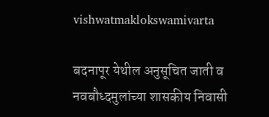vishwatmaklokswamivarta

बदनापूर येथील अनुसूचित जाती व नवबौध्दमुलांच्या शासकीय निवासी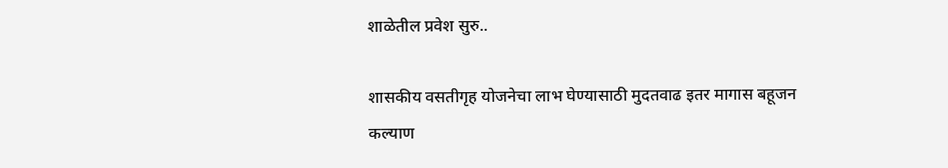शाळेतील प्रवेश सुरु..

शासकीय वसतीगृह योजनेचा लाभ घेण्यासाठी मुदतवाढ इतर मागास बहूजन कल्याण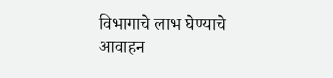विभागाचे लाभ घेण्याचे आवाहन